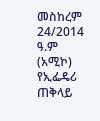መስከረም 24/2014 ዓ.ም (አሚኮ) የኢፌዴሪ ጠቅላይ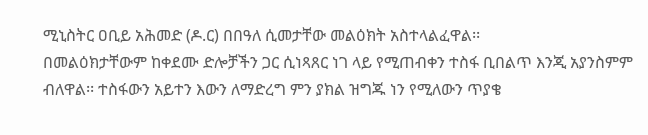ሚኒስትር ዐቢይ አሕመድ (ዶ.ር) በበዓለ ሲመታቸው መልዕክት አስተላልፈዋል፡፡
በመልዕክታቸውም ከቀደሙ ድሎቻችን ጋር ሲነጻጸር ነገ ላይ የሚጠብቀን ተስፋ ቢበልጥ እንጂ አያንስምም ብለዋል፡፡ ተስፋውን አይተን እውን ለማድረግ ምን ያክል ዝግጁ ነን የሚለውን ጥያቄ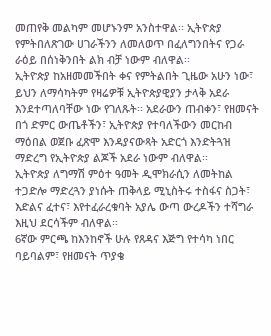መጠየቅ መልካም መሆኑንም አንስተዋል፡፡ ኢትዮጵያ የምትበለጽገው ሀገራችንን ለመለወጥ በፈለግንበትና የጋራ ራዕይ በሰነቅንበት ልክ ብቻ ነውም ብለዋል፡፡
ኢትዮጵያ ከአዘመመችበት ቀና የምትልበት ጊዜው አሁን ነው፣ ይህን ለማሳካትም የዛሬዎቹ ኢትዮጵያዊያን ታላቅ አደራ እንደተጣለባቸው ነው የገለጹት፡፡ አደራውን ጠብቀን፣ የዘመናት በጎ ድምር ውጤቶችን፣ ኢትዮጵያ የተባለችውን መርከብ ማዕበል ወጀቡ ፈጽሞ እንዳያናውጻት አድርጎ እንድትጓዝ ማድረግ የኢትዮጵያ ልጆች አደራ ነውም ብለዋል፡፡
ኢትዮጵያ ለግማሽ ምዕተ ዓመት ዲሞክራሲን ለመትከል ተጋድሎ ማድረጓን ያነሱት ጠቅላይ ሚኒስትሩ ተስፋና ስጋት፣ እድልና ፈተና፣ እየተፈራረቁባት አያሌ ውጣ ውረዶችን ተሻግራ እዚህ ደርሳችም ብለዋል፡፡
6ኛው ምርጫ ከእንከኖች ሁሉ የጸዳና እጅግ የተሳካ ነበር ባይባልም፣ የዘመናት ጥያቄ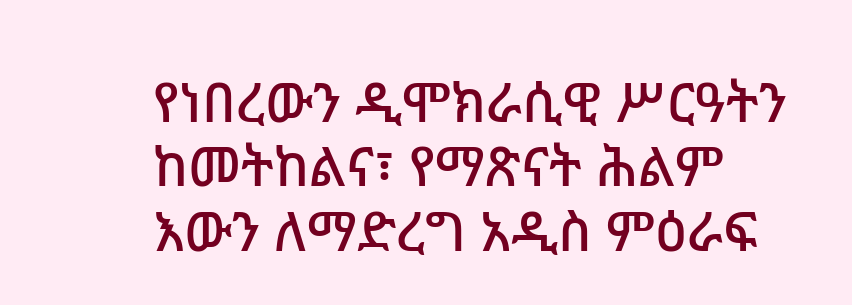የነበረውን ዲሞክራሲዊ ሥርዓትን ከመትከልና፣ የማጽናት ሕልም እውን ለማድረግ አዲስ ምዕራፍ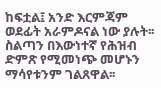ከፍቷል፤ አንድ እርምጃም ወደፊት አራምዶናል ነው ያሉት፡፡
ስልጣን በእውነተኛ የሕዝብ ድምጽ የሚመነጭ መሆኑን ማሳየቱንም ገልጸዋል፡፡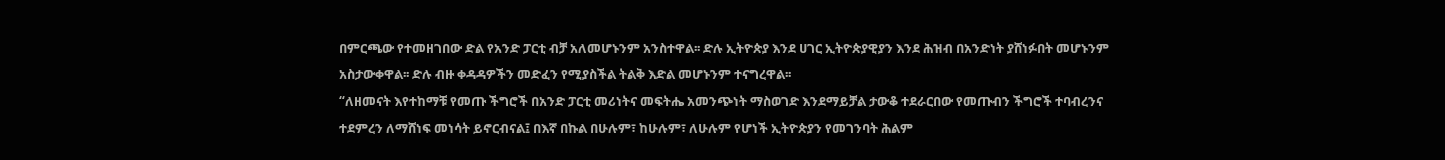በምርጫው የተመዘገበው ድል የአንድ ፓርቲ ብቻ አለመሆኑንም አንስተዋል፡፡ ድሉ ኢትዮጵያ እንደ ሀገር ኢትዮጵያዊያን እንደ ሕዝብ በአንድነት ያሸነፉበት መሆኑንም አስታውቀዋል፡፡ ድሉ ብዙ ቀዳዳዎችን መድፈን የሚያስችል ትልቅ እድል መሆኑንም ተናግረዋል፡፡
“ለዘመናት እየተከማቹ የመጡ ችግሮች በአንድ ፓርቲ መሪነትና መፍትሔ አመንጭነት ማስወገድ እንደማይቻል ታውቆ ተደራርበው የመጡብን ችግሮች ተባብረንና ተደምረን ለማሸነፍ መነሳት ይኖርብናል፤ በእኛ በኩል በሁሉም፣ ከሁሉም፣ ለሁሉም የሆነች ኢትዮጵያን የመገንባት ሕልም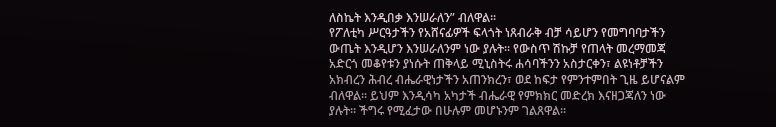ለስኬት እንዲበቃ እንሠራለን” ብለዋል፡፡
የፖለቲካ ሥርዓታችን የአሸናፊዎች ፍላጎት ነጸብራቅ ብቻ ሳይሆን የመግባባታችን ውጤት እንዲሆን እንሠራለንም ነው ያሉት፡፡ የውስጥ ሽኩቻ የጠላት መረማመጃ አድርጎ መቆየቱን ያነሱት ጠቅላይ ሚኒስትሩ ሐሳባችንን አስታርቀን፣ ልዩነቶቻችን አክብረን ሕብረ ብሔራዊነታችን አጠንክረን፣ ወደ ከፍታ የምንተምበት ጊዜ ይሆናልም ብለዋል፡፡ ይህም እንዲሳካ አካታች ብሔራዊ የምክክር መድረክ እናዘጋጃለን ነው ያሉት፡፡ ችግሩ የሚፈታው በሁሉም መሆኑንም ገልጸዋል፡፡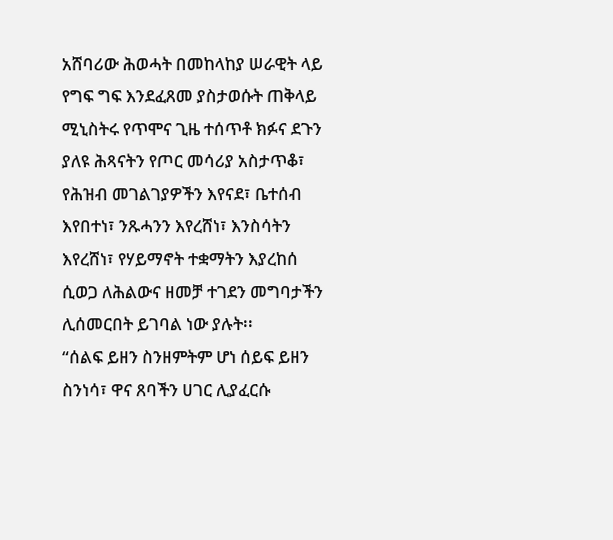አሸባሪው ሕወሓት በመከላከያ ሠራዊት ላይ የግፍ ግፍ እንደፈጸመ ያስታወሱት ጠቅላይ ሚኒስትሩ የጥሞና ጊዜ ተሰጥቶ ክፉና ደጉን ያለዩ ሕጻናትን የጦር መሳሪያ አስታጥቆ፣ የሕዝብ መገልገያዎችን እየናደ፣ ቤተሰብ እየበተነ፣ ንጹሓንን እየረሸነ፣ እንስሳትን እየረሸነ፣ የሃይማኖት ተቋማትን እያረከሰ ሲወጋ ለሕልውና ዘመቻ ተገደን መግባታችን ሊሰመርበት ይገባል ነው ያሉት፡፡
“ሰልፍ ይዘን ስንዘምትም ሆነ ሰይፍ ይዘን ስንነሳ፣ ዋና ጸባችን ሀገር ሊያፈርሱ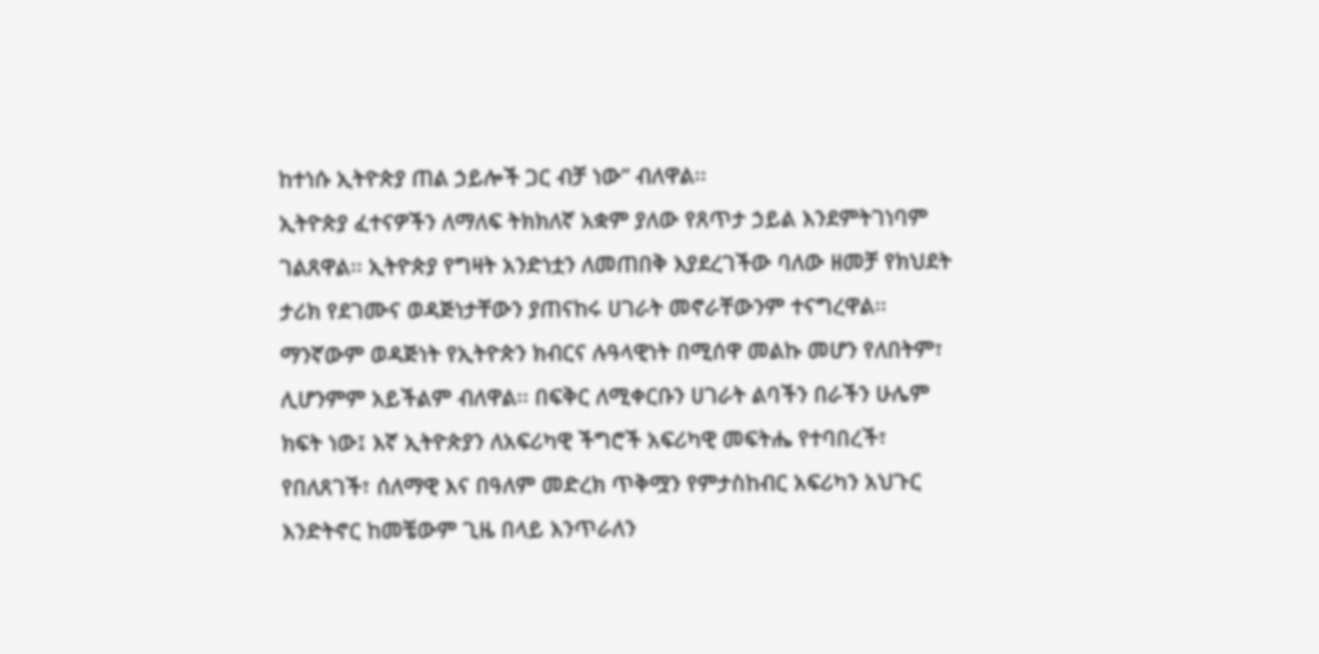ከተነሱ ኢትዮጵያ ጠል ኃይሎች ጋር ብቻ ነው” ብለዋል፡፡
ኢትዮጵያ ፈተናዎችን ለማለፍ ትክክለኛ አቋም ያለው የጸጥታ ኃይል እንደምትገነባም ገልጸዋል፡፡ ኢትዮጵያ የግዛት አንድነቷን ለመጠበቅ እያደረገችው ባለው ዘመቻ የክህደት ታሪክ የደገሙና ወዳጅነታቸውን ያጠናከሩ ሀገራት መኖራቸውንም ተናግረዋል፡፡
ማንኛውም ወዳጅነት የኢትዮጵን ክብርና ሉዓላዊነት በሚሰዋ መልኩ መሆን የለበትም፣ ሊሆንምም አይችልም ብለዋል፡፡ በፍቅር ለሚቀርቡን ሀገራት ልባችን በራችን ሁሌም ክፍት ነው፤ እኛ ኢትዮጵያን ለአፍሪካዊ ችግሮች አፍሪካዊ መፍትሔ የተባበረች፣ የበለጸገች፣ ሰለማዊ እና በዓለም መድረክ ጥቅሟን የምታስከብር አፍሪካን አህጉር እንድትኖር ከመቼውም ጊዜ በላይ እንጥራለን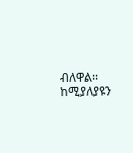ብለዋል፡፡ ከሚያለያዩን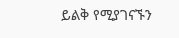ይልቅ የሚያገናኙን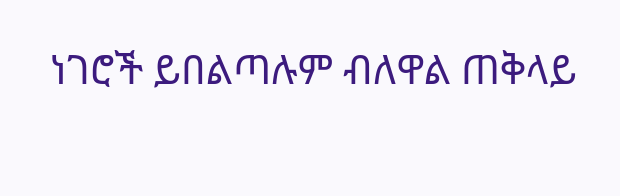ነገሮች ይበልጣሉም ብለዋል ጠቅላይ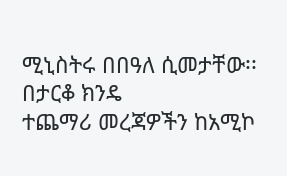ሚኒስትሩ በበዓለ ሲመታቸው፡፡
በታርቆ ክንዴ
ተጨማሪ መረጃዎችን ከአሚኮ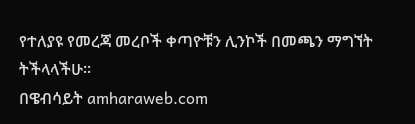የተለያዩ የመረጃ መረቦች ቀጣዮቹን ሊንኮች በመጫን ማግኘት ትችላላችሁ፡፡
በዌብሳይት amharaweb.com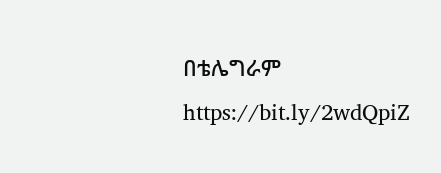በቴሌግራም https://bit.ly/2wdQpiZ